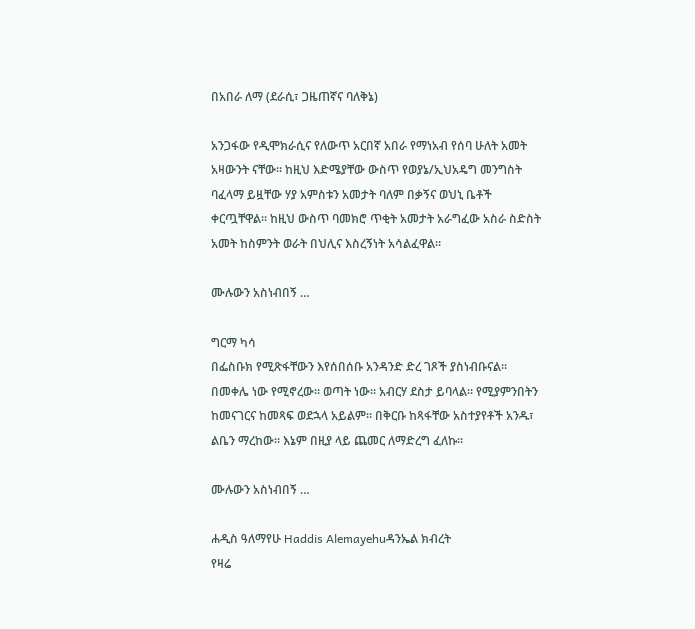በአበራ ለማ (ደራሲ፣ ጋዜጠኛና ባለቅኔ)

አንጋፋው የዲሞክራሲና የለውጥ አርበኛ አበራ የማነአብ የሰባ ሁለት አመት አዛውንት ናቸው። ከዚህ እድሜያቸው ውስጥ የወያኔ/ኢህአዴግ መንግስት ባፈላማ ይዟቸው ሃያ አምስቱን አመታት ባለም በቃኝና ወህኒ ቤቶች ቀርጧቸዋል። ከዚህ ውስጥ ባመክሮ ጥቂት አመታት አራግፈው አስራ ስድስት አመት ከስምንት ወራት በህሊና እስረኝነት አሳልፈዋል።

ሙሉውን አስነብበኝ …

ግርማ ካሳ
በፌስቡክ የሚጽፋቸውን እየሰበሰቡ አንዳንድ ድረ ገጾች ያስነብቡናል። በመቀሌ ነው የሚኖረው። ወጣት ነው። አብርሃ ደስታ ይባላል። የሚያምንበትን ከመናገርና ከመጻፍ ወደኋላ አይልም። በቅርቡ ከጻፋቸው አስተያየቶች አንዱ፣ ልቤን ማረከው። እኔም በዚያ ላይ ጨመር ለማድረግ ፈለኩ።

ሙሉውን አስነብበኝ …

ሐዲስ ዓለማየሁ Haddis Alemayehuዳንኤል ክብረት
የዛሬ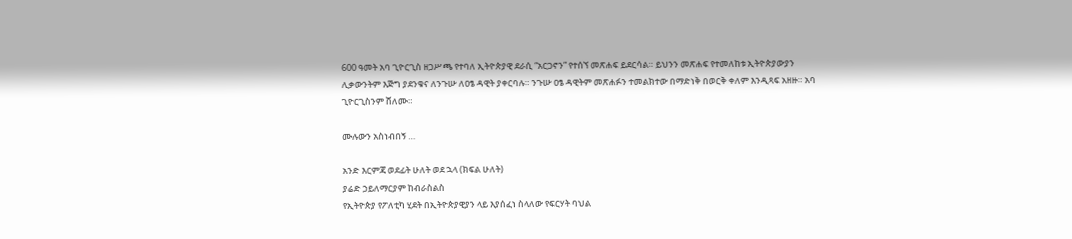600 ዓመት አባ ጊዮርጊስ ዘጋሥጫ የተባለ ኢትዮጵያዊ ደራሲ “አርጋኖን” የተሰኘ መጽሐፍ ይደርሳል። ይህንን መጽሐፍ የተመለከቱ ኢትዮጵያውያን ሊቃውንትም እጅግ ያደንቁና ለንጉሡ ለዐፄ ዳዊት ያቀርባሉ። ንጉሡ ዐፄ ዳዊትም መጽሐፉን ተመልክተው በማድነቅ በወርቅ ቀለም እንዲጻፍ አዘዙ። አባ ጊዮርጊስንም ሸለሙ።

ሙሉውን አስነብበኝ …

አንድ እርምጃ ወደፊት ሁለት ወደ ኋላ (ክፍል ሁለት)
ያሬድ ኃይለማርያም ከብራስልስ
የኢትዮጵያ የፖለቲካ ሂደት በኢትዮጵያዊያን ላይ እያሰፈነ ስላለው የፍርሃት ባህል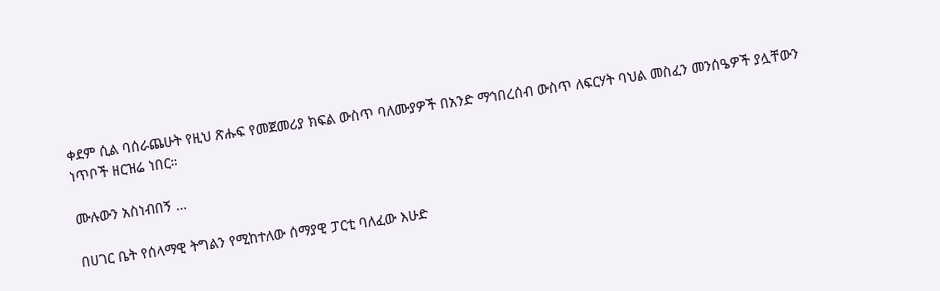ቀደም ሲል ባሰራጨሁት የዚህ ጽሑፍ የመጀመሪያ ክፍል ውስጥ ባለሙያዎች በአንድ ማኅበረሰብ ውስጥ ለፍርሃት ባህል መስፈን መንሰዔዎች ያሏቸውን ነጥቦች ዘርዝሬ ነበር።

ሙሉውን አስነብበኝ …

በሀገር ቤት የሰላማዊ ትግልን የሚከተለው ሰማያዊ ፓርቲ ባለፈው እሁድ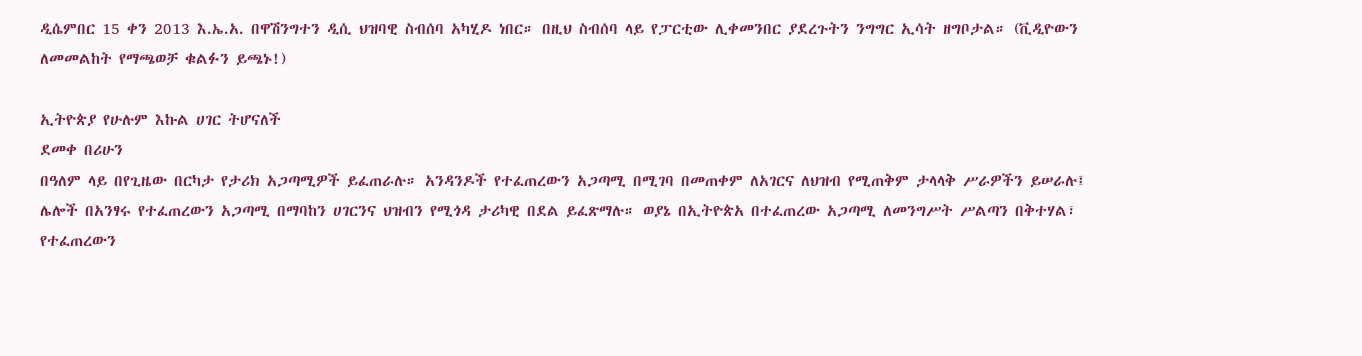ዲሴምበር 15 ቀን 2013 እ.ኤ.አ. በዋሽንግተን ዲሲ ህዝባዊ ስብሰባ አካሂዶ ነበር። በዚህ ስብሰባ ላይ የፓርቲው ሊቀመንበር ያደረጉትን ንግግር ኢሳት ዘግቦታል። (ቪዲዮውን ለመመልከት የማጫወቻ ቁልፉን ይጫኑ!)

ኢትዮጵያ የሁሉም እኩል ሀገር ትሆናለች
ደመቀ በሪሁን
በዓለም ላይ በየጊዜው በርካታ የታሪክ አጋጣሚዎች ይፈጠራሉ። አንዳንዶች የተፈጠረውን አጋጣሚ በሚገባ በመጠቀም ለአገርና ለህዝብ የሚጠቅም ታላላቅ ሥራዎችን ይሠራሉ፤ ሌሎች በአንፃሩ የተፈጠረውን አጋጣሚ በማባከን ሀገርንና ህዝብን የሚጎዳ ታሪካዊ በደል ይፈጽማሉ። ወያኔ በኢትዮጵአ በተፈጠረው አጋጣሚ ለመንግሥት ሥልጣን በቅተሃል፣ የተፈጠረውን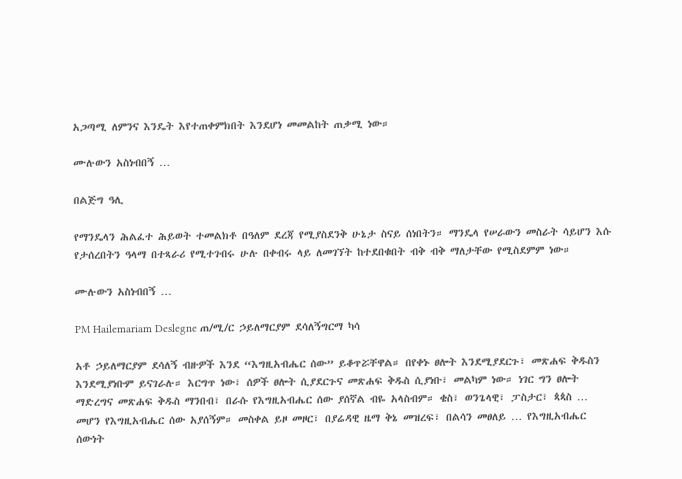አጋጣሚ ለምንና እንዴት እየተጠቀምክበት እንደሆነ መመልከት ጠቃሚ ነው።

ሙሉውን አስነብበኝ …

በልጅግ ዓሊ

የማንዴላን ሕልፈተ ሕይወት ተመልክቶ በዓለም ደረጃ የሚያስደንቅ ሁኔታ ስናይ ሰነበትን። ማንዴላ የሠራውን መስራት ሳይሆን እሱ የታሰረበትን ዓላማ በተጻራሪ የሚተገብሩ ሁሉ በቀብሩ ላይ ለመገኘት ከተደበቁበት ብቅ ብቅ ማለታቸው የሚስደምም ነው።

ሙሉውን አስነብበኝ …

PM Hailemariam Deslegne ጠ/ሚ/ር ኃይለማርያም ደሳለኝግርማ ካሳ

አቶ ኃይለማርያም ደሳለኝ ብዙዎች እንደ “እግዚአብሔር ሰው” ይቆጥሯቸዋል። በየቀኑ ፀሎት እንደሚያደርጉ፣ መጽሐፍ ቅዱስን እንደሚያነቡም ይናገራሉ። እርግጥ ነው፣ ሰዎች ፀሎት ሲያደርጉና መጽሐፍ ቅዱስ ሲያነቡ፣ መልካም ነው። ነገር ግን ፀሎት ማድረግና መጽሐፍ ቅዱስ ማንበብ፣ በራሱ የእግዚአብሔር ሰው ያሰኛል ብዬ አላስብም። ቄስ፣ ወንጌላዊ፣ ፓስታር፣ ጳጳስ … መሆን የእግዚአብሔር ሰው አያሰኝም። መስቀል ይዞ መዞር፣ በያሬዳዊ ዜማ ቅኔ መዝረፍ፣ በልሳን መፀለይ … የእግዚአብሔር ሰውነት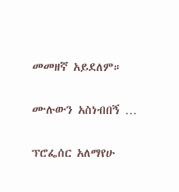መመዘኛ አይደለም።

ሙሉውን አስነብበኝ …

ፕሮፌሰር አለማየሁ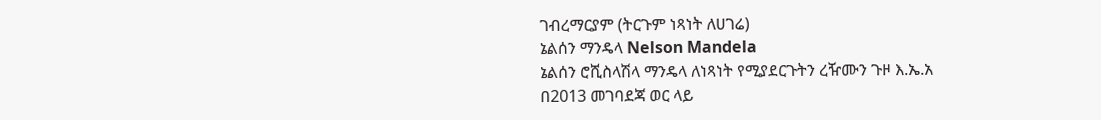ገብረማርያም (ትርጉም ነጻነት ለሀገሬ)
ኔልሰን ማንዴላ Nelson Mandela
ኔልሰን ሮሺስላሽላ ማንዴላ ለነጻነት የሚያደርጉትን ረዥሙን ጉዞ እ.ኤ.አ በ2013 መገባደጃ ወር ላይ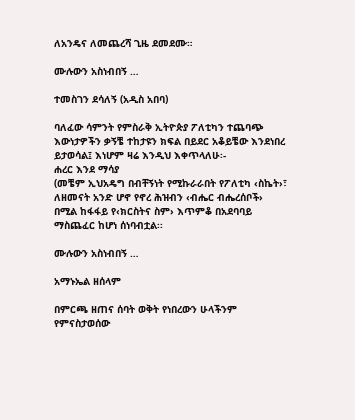ለአንዴና ለመጨረሻ ጊዜ ደመደሙ።

ሙሉውን አስነብበኝ …

ተመስገን ደሳለኝ (አዲስ አበባ)

ባለፈው ሳምንት የምስራቅ ኢትዮጵያ ፖለቲካን ተጨባጭ እውነታዎችን ቃኝቼ ተከታዩን ክፍል በይደር አቆይቼው እንደነበረ ይታወሳል፤ እነሆም ዛሬ እንዲህ እቀጥላለሁ፡-
ሐረር እንደ ማሳያ
(መቼም ኢህአዴግ በብቸኝነት የሚኩራራበት የፖለቲካ ‹ስኬት›፣ ለዘመናት አንድ ሆኖ የኖረ ሕዝብን ‹ብሔር ብሔረሰቦች› በሚል ከፋፋይ የ‹ክርስትና ስም› እጥምቆ በአደባባይ ማስጨፈር ከሆነ ሰነባብቷል፡፡

ሙሉውን አስነብበኝ …

አማኑኤል ዘሰላም

በምርጫ ዘጠና ሰባት ወቅት የነበረውን ሁላችንም የምናስታወሰው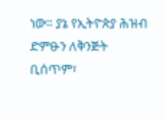ነው። ያኔ የኢትዮጵያ ሕዝብ ድምፁን ለቅንጅት ቢሰጥም፣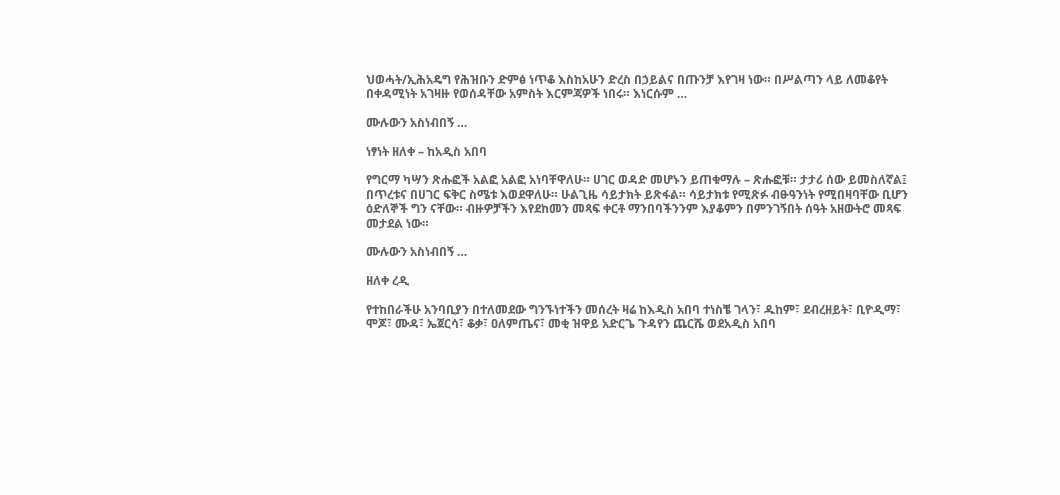ህወሓት/ኢሕአዴግ የሕዝቡን ድምፅ ነጥቆ እስከአሁን ድረስ በኃይልና በጡንቻ እየገዛ ነው። በሥልጣን ላይ ለመቆየት በቀዳሚነት አገዛዙ የወሰዳቸው አምስት እርምጃዎች ነበሩ። እነርሱም …

ሙሉውን አስነብበኝ …

ነፃነት ዘለቀ – ከአዲስ አበባ

የግርማ ካሣን ጽሑፎች አልፎ አልፎ አነባቸዋለሁ። ሀገር ወዳድ መሆኑን ይጠቁማሉ – ጽሑፎቹ። ታታሪ ሰው ይመስለኛል፤ በጥረቱና በሀገር ፍቅር ስሜቱ እወደዋለሁ። ሁልጊዜ ሳይታክት ይጽፋል። ሳይታክቱ የሚጽፉ ብፁዓንነት የሚበዛባቸው ቢሆን ዕድለኞች ግን ናቸው። ብዙዎቻችን እየደከመን መጻፍ ቀርቶ ማንበባችንንም እያቆምን በምንገኝበት ሰዓት አዘውትሮ መጻፍ መታደል ነው።

ሙሉውን አስነብበኝ …

ዘለቀ ረዲ

የተከበራችሁ አንባቢያን በተለመደው ግንኙነተችን መሰረት ዛሬ ከእዲስ አበባ ተነስቼ ገላን፣ ዱከም፣ ደብረዘይት፣ ቢዮዲማ፣ ሞጆ፣ ሙዳ፣ ኤጀርሳ፣ ቆቃ፣ ዐለምጤና፣ መቂ ዝዋይ አድርጌ ጉዳየን ጨርሼ ወደአዲስ አበባ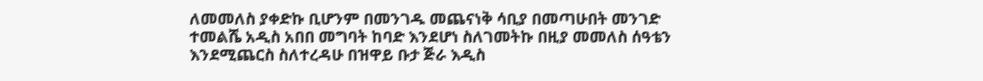ለመመለስ ያቀድኩ ቢሆንም በመንገዱ መጨናነቅ ሳቢያ በመጣሁበት መንገድ ተመልሼ አዲስ አበበ መግባት ከባድ እንደሆነ ስለገመትኩ በዚያ መመለስ ሰዓቴን እንደሚጨርስ ስለተረዳሁ በዝዋይ ቡታ ጅራ እዲስ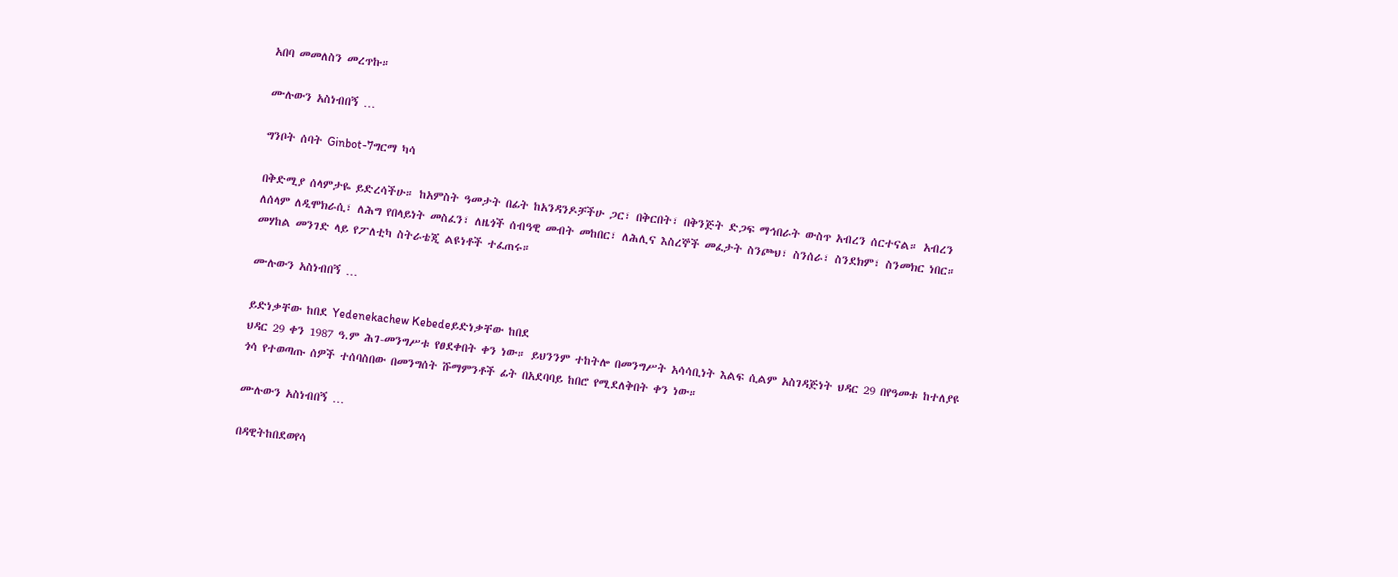አበባ መመለስን መረጥኩ።

ሙሉውን አስነብበኝ …

ግንቦት ሰባት Ginbot-7ግርማ ካሳ

በቅድሚያ ሰላምታዬ ይድረሳችሁ። ከአምስት ዓመታት በፊት ከአንዳንዶቻችሁ ጋር፣ በቅርበት፣ በቅንጅት ድጋፍ ማኅበራት ውስጥ አብረን ሰርተናል። አብረን ለሰላም ለዲሞክራሲ፣ ለሕግ የበላይነት መስፈን፣ ለዜጎች ሰብዓዊ መብት መከበር፣ ለሕሊና እስረኞች መፈታት ስንጮህ፣ ስንሰራ፣ ስንደክም፣ ስንመክር ነበር። መሃከል መንገድ ላይ የፖለቲካ ስትራቴጂ ልዩነቶች ተፈጠሩ።

ሙሉውን አስነብበኝ …

ይድነቃቸው ከበደ Yedenekachew Kebedeይድነቃቸው ከበደ
ህዳር 29 ቀን 1987 ዓ.ም ሕገ-መንግሥቱ የፀደቀበት ቀን ነው። ይህንንም ተከትሎ በመንግሥት አሳሳቢነት እልፍ ሲልም አስገዳጅነት ህዳር 29 በየዓመቱ ከተለያዩ ጎሳ የተወጣጡ ሰዎች ተሰባስበው በመንግሰት ሹማምንቶች ፊት በአደባባይ ከበሮ የሚደለቅበት ቀን ነው።

ሙሉውን አስነብበኝ …

በዳዊትከበደወየሳ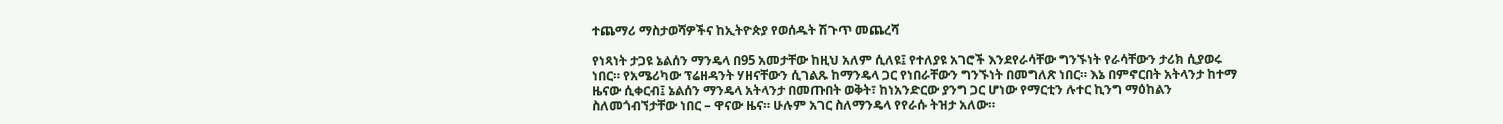ተጨማሪ ማስታወሻዎችና ከኢትዮጵያ የወሰዱት ሽጉጥ መጨረሻ

የነጻነት ታጋዩ ኔልሰን ማንዴላ በ95 አመታቸው ከዚህ አለም ሲለዩ፤ የተለያዩ አገሮች እንደየራሳቸው ግንኙነት የራሳቸውን ታሪክ ሲያወሩ ነበር። የአሜሪካው ፕሬዘዳንት ሃዘናቸውን ሲገልጹ ከማንዴላ ጋር የነበራቸውን ግንኙነት በመግለጽ ነበር። እኔ በምኖርበት አትላንታ ከተማ ዜናው ሲቀርብ፤ ኔልሰን ማንዴላ አትላንታ በመጡበት ወቅት፣ ከነአንድርው ያንግ ጋር ሆነው የማርቲን ሉተር ኪንግ ማዕከልን ስለመጎብኘታቸው ነበር – ዋናው ዜና። ሁሉም አገር ስለማንዴላ የየራሱ ትዝታ አለው።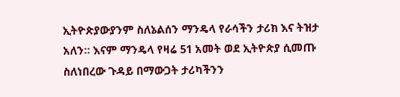ኢትዮጵያውያንም ስለኔልሰን ማንዴላ የራሳችን ታሪክ እና ትዝታ አለን። እናም ማንዴላ የዛሬ 51 አመት ወደ ኢትዮጵያ ሲመጡ ስለነበረው ጉዳይ በማውጋት ታሪካችንን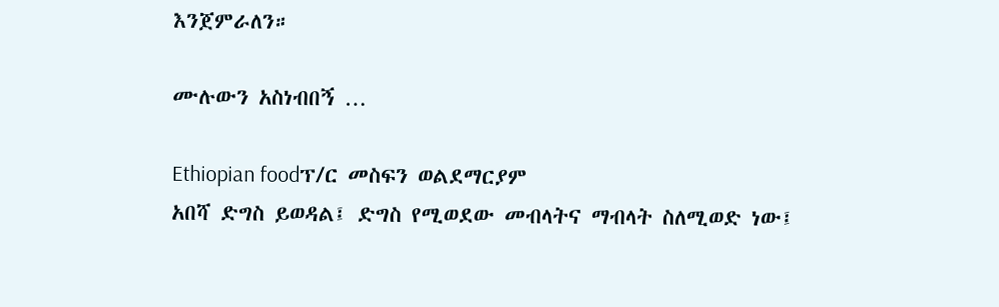እንጀምራለን።

ሙሉውን አስነብበኝ …

Ethiopian foodፕ/ር መስፍን ወልደማርያም
አበሻ ድግስ ይወዳል፤ ድግስ የሚወደው መብላትና ማብላት ስለሚወድ ነው፤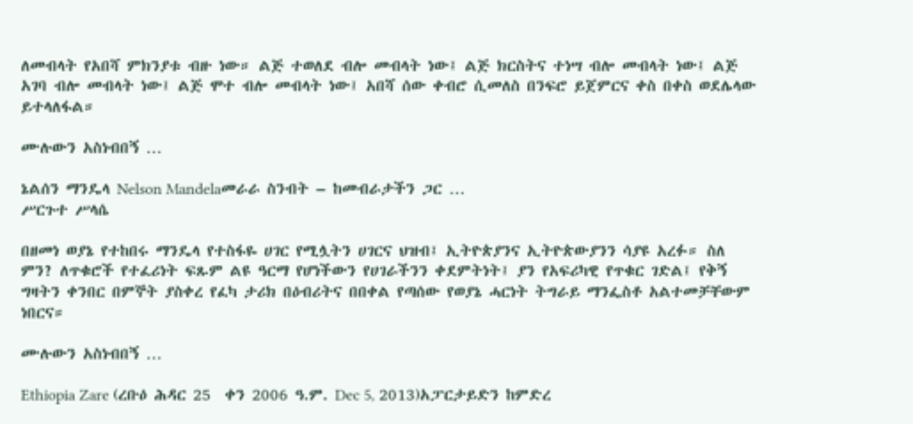ለመብላት የአበሻ ምክንያቱ ብዙ ነው። ልጅ ተወለደ ብሎ መብላት ነው፤ ልጅ ክርስትና ተነሣ ብሎ መብላት ነው፤ ልጅ አገባ ብሎ መብላት ነው፤ ልጅ ሞተ ብሎ መብላት ነው፤ አበሻ ሰው ቀብሮ ሲመለስ በንፍሮ ይጀምርና ቀስ በቀስ ወደሌላው ይተላለፋል።

ሙሉውን አስነብበኝ …

ኔልሰን ማንዴላ Nelson Mandelaመራራ ስንብት – ከመብራታችን ጋር …
ሥርጉተ ሥላሴ

በዘመነ ወያኔ የተከበሩ ማንዴላ የተስፋዬ ሀገር የሚሏትን ሀገርና ህዝብ፤ ኢትዮጵያንና ኢትዮጵውያንን ሳያዩ አረፉ። ስለ ምን? ለጥቁሮች የተፈሪነት ፍጹም ልዩ ዓርማ የሆነችውን የሀገራችንን ቀደምትነት፤ ያን የአፍሪካዊ የጥቁር ገድል፤ የቅኝ ግዛትን ቀንበር በምኞት ያስቀረ የፈካ ታሪክ በዕብሪትና በበቀል የጣሰው የወያኔ ሓርነት ትግራይ ማንፌስቶ አልተመቻቸውም ነበርና።

ሙሉውን አስነብበኝ …

Ethiopia Zare (ረቡዕ ሕዳር 25  ቀን 2006 ዓ.ም. Dec 5, 2013)አፓርታይድን ከምድረ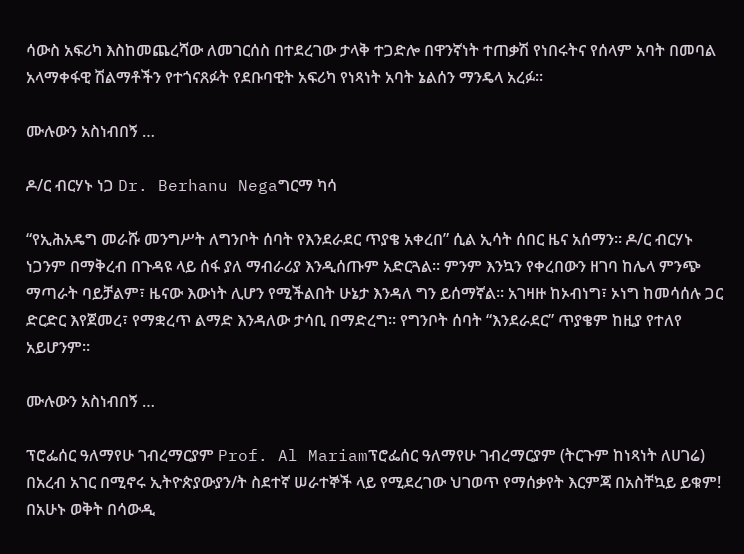ሳውስ አፍሪካ እስከመጨረሻው ለመገርሰስ በተደረገው ታላቅ ተጋድሎ በዋንኛነት ተጠቃሽ የነበሩትና የሰላም አባት በመባል አላማቀፋዊ ሽልማቶችን የተጎናጸፉት የደቡባዊት አፍሪካ የነጻነት አባት ኔልሰን ማንዴላ አረፉ።

ሙሉውን አስነብበኝ …

ዶ/ር ብርሃኑ ነጋ Dr. Berhanu Negaግርማ ካሳ

“የኢሕአዴግ መራሹ መንግሥት ለግንቦት ሰባት የእንደራደር ጥያቄ አቀረበ” ሲል ኢሳት ሰበር ዜና አሰማን። ዶ/ር ብርሃኑ ነጋንም በማቅረብ በጉዳዩ ላይ ሰፋ ያለ ማብራሪያ እንዲሰጡም አድርጓል። ምንም እንኳን የቀረበውን ዘገባ ከሌላ ምንጭ ማጣራት ባይቻልም፣ ዜናው እውነት ሊሆን የሚችልበት ሁኔታ እንዳለ ግን ይሰማኛል። አገዛዙ ከኦብነግ፣ ኦነግ ከመሳሰሉ ጋር ድርድር እየጀመረ፣ የማቋረጥ ልማድ እንዳለው ታሳቢ በማድረግ። የግንቦት ሰባት “እንደራደር” ጥያቄም ከዚያ የተለየ አይሆንም።

ሙሉውን አስነብበኝ …

ፕሮፌሰር ዓለማየሁ ገብረማርያም Prof. Al Mariamፕሮፌሰር ዓለማየሁ ገብረማርያም (ትርጉም ከነጻነት ለሀገሬ)
በአረብ አገር በሚኖሩ ኢትዮጵያውያን/ት ስደተኛ ሠራተኞች ላይ የሚደረገው ህገወጥ የማሰቃየት እርምጃ በአስቸኳይ ይቁም! በአሁኑ ወቅት በሳውዲ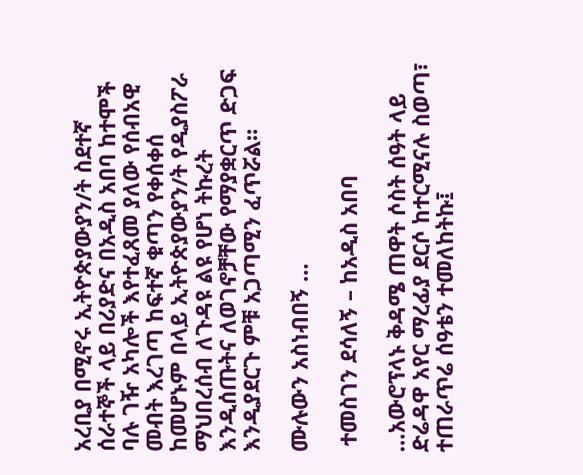አረቢያ በሚኖሩ ኢትዮጵያውያን/ት ስደተኛ ሰራተኞች ላይ በሪያድና በአዲስ አበባ ከተሞች ባሉ ገዥ አካሎች እየተፈጸመ ያለው የሰብአዊ መብት እረገጣ ከፍተኛ ቁጣን የቀሰቀሰ ከመሆኑም በላይ ኢትዮጵያውያን/ት የዲያስፖራ ማህበረሰብ ለጉዳዩ ልዩ የሆነ ትኩረት እንዲሰጡትና ለወገኖቻቸው የማያቋርጥ ድጋፍ እንዲያደርጉ ምቹ አጋጣሚን ፈጥሯል።

ሙሉውን አስነብበኝ …

 ተመስገን ደሳለኝ – ከአዲስ አበባ

…አውሮፕላኑ ቅዳሜ ጠዋት ሶስት ሰዓት ላይ ድሬዳዋ አየር ማረፊያ ደርሶ ከተርሚናሉ ስወጣ፣ ተጠራጥሬ ሰዓቴን ተመለከትኩ፤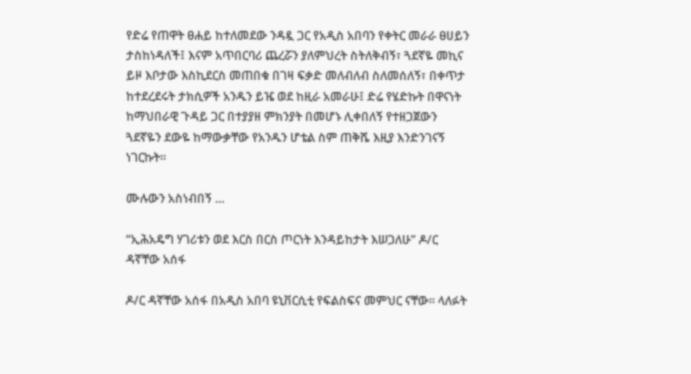የድሬ የጠዋት ፀሐይ ከተለመደው ንዳዷ ጋር የአዲስ አበባን የቀትር መራራ ፀሀይን ታስከነዳለች፤ እናም አጥበርባሪ ጨረሯን ያለምህረት ስትለቅብኝ፣ ጓደኛዬ መኪና ይዞ እቦታው እስኪደርስ መጠበቁ በገዛ ፍቃድ መለብለብ ስለመሰለኝ፣ በቀጥታ ከተደረደሩት ታክሲዎች አንዱን ይዤ ወደ ከዚራ አመራሁ፤ ድሬ የሄድኩት በዋናነት ከማህበራዊ ጉዳይ ጋር በተያያዘ ምክንያት በመሆኑ ሊቀበለኝ የተዘጋጀውን ጓደኛዬን ደውዬ ከማውቃቸው የአንዱን ሆቴል ስም ጠቅሼ እዚያ እንድንገናኝ ነገርኩት፡፡

ሙሉውን አስነብበኝ …

“ኢሕአዴግ ሃገሪቱን ወደ እርስ በርስ ጦርነት እንዳይከታት እሠጋለሁ” ዶ/ር ዳኛቸው አሰፋ

ዶ/ር ዳኛቸው አሰፋ በአዲስ አበባ ዩኒቨርሲቲ የፍልስፍና መምህር ናቸው፡፡ ላለፉት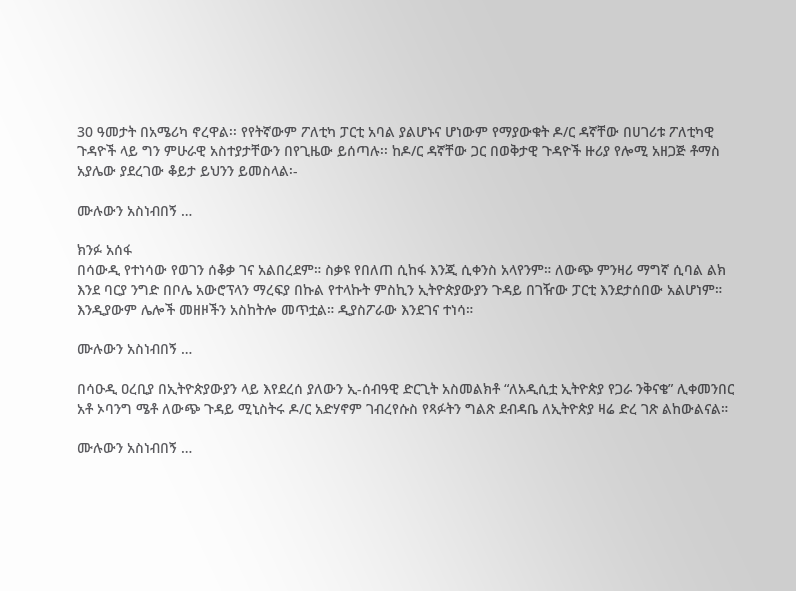30 ዓመታት በአሜሪካ ኖረዋል፡፡ የየትኛውም ፖለቲካ ፓርቲ አባል ያልሆኑና ሆነውም የማያውቁት ዶ/ር ዳኛቸው በሀገሪቱ ፖለቲካዊ ጉዳዮች ላይ ግን ምሁራዊ አስተያታቸውን በየጊዜው ይሰጣሉ፡፡ ከዶ/ር ዳኛቸው ጋር በወቅታዊ ጉዳዮች ዙሪያ የሎሚ አዘጋጅ ቶማስ አያሌው ያደረገው ቆይታ ይህንን ይመስላል፡-

ሙሉውን አስነብበኝ …

ክንፉ አሰፋ
በሳውዲ የተነሳው የወገን ሰቆቃ ገና አልበረደም። ስቃዩ የበለጠ ሲከፋ እንጂ ሲቀንስ አላየንም። ለውጭ ምንዛሪ ማግኛ ሲባል ልክ እንደ ባርያ ንግድ በቦሌ አውሮፕላን ማረፍያ በኩል የተላኩት ምስኪን ኢትዮጵያውያን ጉዳይ በገዥው ፓርቲ እንደታሰበው አልሆነም። እንዲያውም ሌሎች መዘዞችን አስከትሎ መጥቷል። ዲያስፖራው እንደገና ተነሳ።

ሙሉውን አስነብበኝ …

በሳዑዲ ዐረቢያ በኢትዮጵያውያን ላይ እየደረሰ ያለውን ኢ-ሰብዓዊ ድርጊት አስመልክቶ “ለአዲሲቷ ኢትዮጵያ የጋራ ንቅናቄ” ሊቀመንበር አቶ ኦባንግ ሜቶ ለውጭ ጉዳይ ሚኒስትሩ ዶ/ር አድሃኖም ገብረየሱስ የጻፉትን ግልጽ ደብዳቤ ለኢትዮጵያ ዛሬ ድረ ገጽ ልከውልናል።

ሙሉውን አስነብበኝ …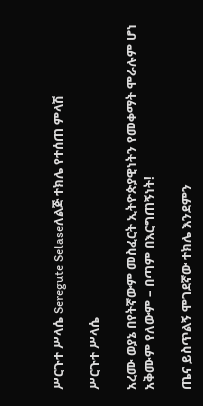ሥርጉተ ሥላሴ Seregute Selaseለልጅ ተክሌ የተሰጠ ምላሽ

ሥርጉተ ሥላሴ

አረሙ ወያኔ በየትኛውም መስፈርት ኢትዮጵያዊነትን የመቀማት ሞራሉም ሆነ አቅሙም የለውም – በጣም በእርግጠኝነት!

ጤና ይስጥልኝ ሞገደኛው ተክሌ እንደምን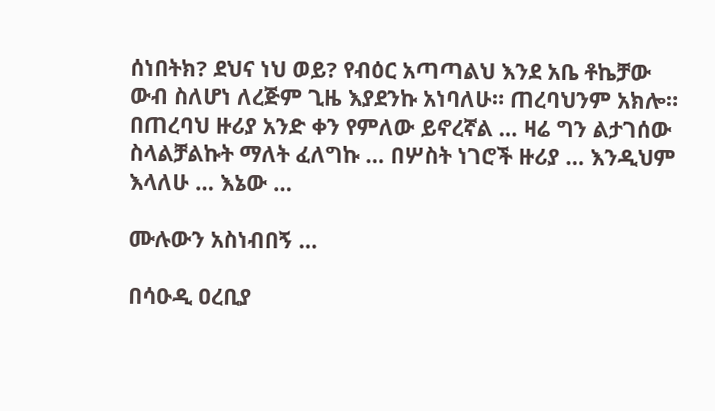ሰነበትክ? ደህና ነህ ወይ? የብዕር አጣጣልህ እንደ አቤ ቶኬቻው ውብ ስለሆነ ለረጅም ጊዜ እያደንኩ አነባለሁ። ጠረባህንም አክሎ። በጠረባህ ዙሪያ አንድ ቀን የምለው ይኖረኛል … ዛሬ ግን ልታገሰው ስላልቻልኩት ማለት ፈለግኩ … በሦስት ነገሮች ዙሪያ … እንዲህም እላለሁ … እኔው …

ሙሉውን አስነብበኝ …

በሳዑዲ ዐረቢያ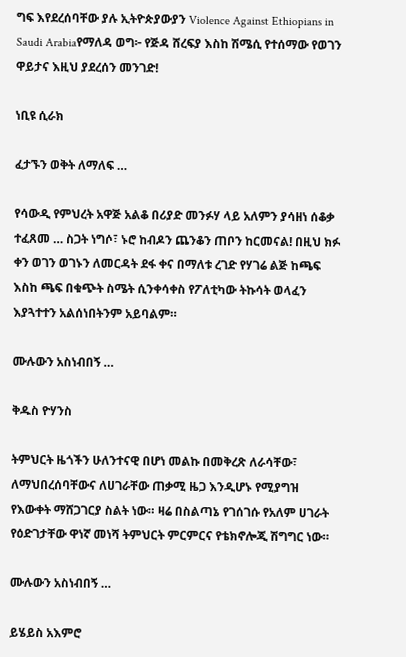ግፍ እየደረሰባቸው ያሉ ኢትዮጵያውያን Violence Against Ethiopians in Saudi Arabiaየማለዳ ወግ፦ የጅዳ ሸረፍያ እስከ ሽሜሲ የተሰማው የወገን ዋይታና እዚህ ያደረሰን መንገድ!

ነቢዩ ሲራክ

ፈታኙን ወቅት ለማለፍ …

የሳውዲ የምህረት አዋጅ አልቆ በሪያድ መንፉሃ ላይ አለምን ያሳዘነ ሰቆቃ ተፈጸመ … ስጋት ነግሶ፣ ኑሮ ከብዶን ጨንቆን ጠቦን ከርመናል! በዚህ ክፉ ቀን ወገን ወገኑን ለመርዳት ደፋ ቀና በማለቱ ረገድ የሃገሬ ልጅ ከጫፍ እስከ ጫፍ በቁጭት ስሜት ሲንቀሳቀስ የፖለቲካው ትኩሳት ወላፈን እያጓተተን አልሰነበትንም አይባልም።

ሙሉውን አስነብበኝ …

ቅዱስ ዮሃንስ

ትምህርት ዜጎችን ሁለንተናዊ በሆነ መልኩ በመቅረጽ ለራሳቸው፣ ለማህበረሰባቸውና ለሀገራቸው ጠቃሚ ዜጋ እንዲሆኑ የሚያግዝ የእውቀት ማሸጋገርያ ስልት ነው። ዛሬ በስልጣኔ የገሰገሱ የአለም ሀገራት የዕድገታቸው ዋነኛ መነሻ ትምህርት ምርምርና የቴክኖሎጂ ሽግግር ነው።

ሙሉውን አስነብበኝ …

ይሄይስ አእምሮ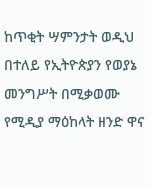ከጥቂት ሣምንታት ወዲህ በተለይ የኢትዮጵያን የወያኔ መንግሥት በሚቃወሙ የሚዲያ ማዕከላት ዘንድ ዋና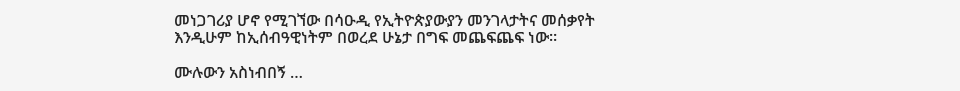መነጋገሪያ ሆኖ የሚገኘው በሳዑዲ የኢትዮጵያውያን መንገላታትና መሰቃየት እንዲሁም ከኢሰብዓዊነትም በወረደ ሁኔታ በግፍ መጨፍጨፍ ነው።

ሙሉውን አስነብበኝ …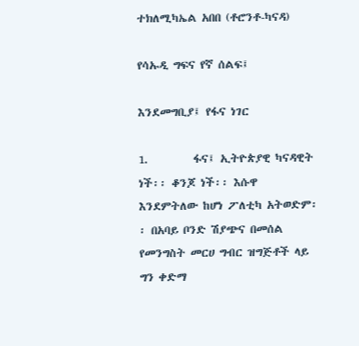ተክለሚካኤል አበበ (ቶሮንቶ-ካናዳ)

የሳኡዲ ግፍና የኛ ሰልፍ፤

እንደመግቢያ፤ የፋና ነገር

1.         ፋና፤ ኢትዮጵያዊ ካናዳዊት ነች፡፡ ቆንጆ ነች፡፡ እሱዋ እንደምትለው ከሆነ ፖለቲካ አትወድም፡፡ በአባይ ቦንድ ሽያጭና በመሰል የመንግስት መርሀ ግብር ዝግጅቶች ላይ ግን ቀድማ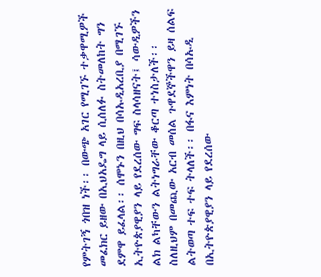የምትገኝ ጎበዝ ነች፡፡ በውጭ አገር የሚገኙ ተቃዋሚዎች መፈክር ይዘው በኢህአዴግ ላይ ሲሰለፉ ስትመለከት ግን ደምዋ ይፈላል፡፡ ሰሞኑን በዚህ በሳኡዲአረቢያ በሚገኙ ኢትዮጵያዊያን ላይ የደረሰው ግፍ ስላሳዘናት፤ ሳውዲዎችን ልክ ልካቸውን ልትነግራቸው ቆርጣ ተነስታለች፡፡ ስለዚህም በመጪው አርብ መሰል ጉዋደኞችዋን ይዛ ሰልፍ ልትወጣ ተፍ ተፍ ትላለች፡፡ በፋና እምነት በሳኡዲ በኢትዮጵያዊያን ላይ የደረሰው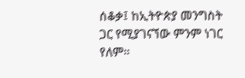ሰቆቃ፤ ከኢትዮጵያ መንግስት ጋር የሚያገናኘው ምንም ነገር የለም፡፡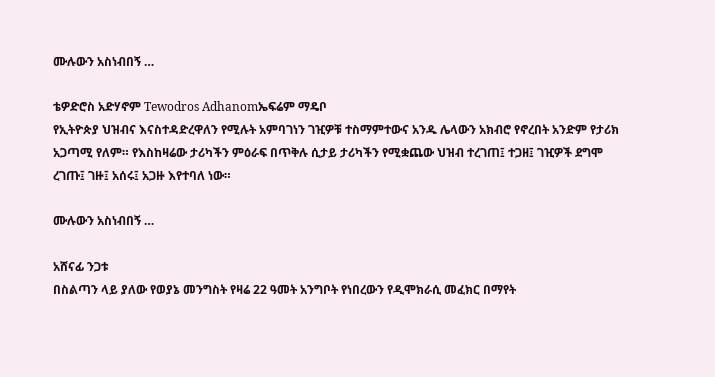ሙሉውን አስነብበኝ …

ቴዎድሮስ አድሃኖም Tewodros Adhanomኤፍሬም ማዴቦ
የኢትዮጵያ ህዝብና እናስተዳድረዋለን የሚሉት አምባገነን ገዢዎቹ ተስማምተውና አንዱ ሌላውን አክብሮ የኖረበት አንድም የታሪክ አጋጣሚ የለም። የእስከዛሬው ታሪካችን ምዕራፍ በጥቅሉ ሲታይ ታሪካችን የሚቋጨው ህዝብ ተረገጠ፤ ተጋዘ፤ ገዢዎች ደግሞ ረገጡ፤ ገዙ፤ አሰሩ፤ አጋዙ እየተባለ ነው።

ሙሉውን አስነብበኝ …

አሸናፊ ንጋቱ
በስልጣን ላይ ያለው የወያኔ መንግስት የዛሬ 22 ዓመት አንግቦት የነበረውን የዲሞክራሲ መፈክር በማየት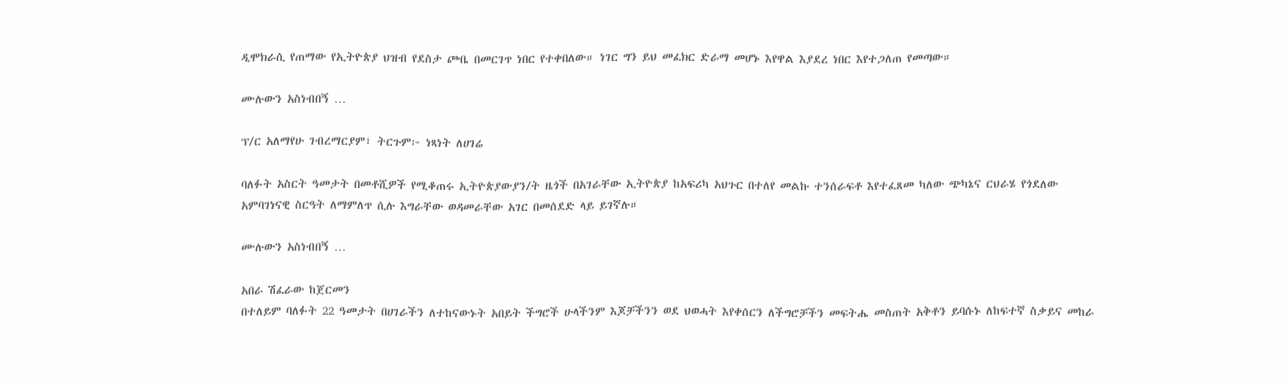ዲሞክራሲ የጠማው የኢትዮጵያ ህዝብ የደስታ ጮቤ በመርገጥ ነበር የተቀበለው። ነገር ግን ይህ መፈክር ድራማ መሆኑ እየዋል እያደረ ነበር እየተጋለጠ የመጣው።

ሙሉውን አስነብበኝ …

ፕ/ር አለማየሁ ገብረማርያም፣ ትርጉም፦ ነጻነት ለሀገሬ

ባለፉት አስርት ዓመታት በመቶሺዎች የሚቆጠሩ ኢትዮጵያውያን/ት ዜጎች በአገራቸው ኢትዮጵያ ከአፍሪካ አህጉር በተለየ መልኩ ተንሰራፍቶ እየተፈጸመ ካለው ጭካኔና ርህራሄ የጎደለው አምባገነናዊ ስርዓት ለማምለጥ ሲሉ እግራቸው ወዳመራቸው አገር በመሰደድ ላይ ይገኛሉ።

ሙሉውን አስነብበኝ …

አበራ ሽፈራው ከጀርመን
በተለይም ባለፉት 22 ዓመታት በሀገራችን ለተከናውኑት አበይት ችግሮች ሁላችንም እጆቻችንን ወደ ህወሓት እየቀሰርን ለችግሮቻችን መፍትሔ መስጠት አቅቶን ይባሱኑ ለከፍተኛ ስቃይና መከራ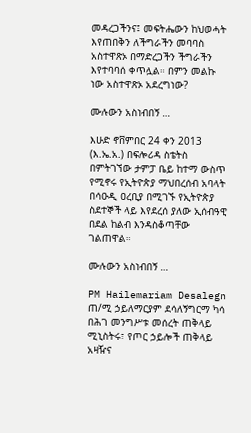መዳረጋችንና፤ መፍትሔውን ከህወሓት እየጠበቅን ለችግራችን መባባስ አስተዋጽኦ በማድረጋችን ችግራችን እየተባባሰ ቀጥሏል። በምን መልኩ ነው አስተዋጽኦ አደረግነው?

ሙሉውን አስነብበኝ …

እሁድ ኖቨምበር 24 ቀን 2013 (እ.ኤ.አ.) በፍሎሪዳ ስቴትስ በምትገኘው ታምፓ ቤይ ከተማ ውስጥ የሚኖሩ የኢትዮጵያ ማህበረሰብ አባላት በሳዑዲ ዐረቢያ በሚገኙ የኢትዮጵያ ስደተኞች ላይ እየደረሰ ያለው ኢሰብዓዊ በደል ከልብ እንዳስቆጣቸው ገልጠዋል።

ሙሉውን አስነብበኝ …

PM Hailemariam Desalegn ጠ/ሚ ኃይለማርያም ደሳለኝግርማ ካሳ
በሕገ መንግሥቱ መሰረት ጠቅላይ ሚኒስትሩ፣ የጦር ኃይሎች ጠቅላይ አዛዥና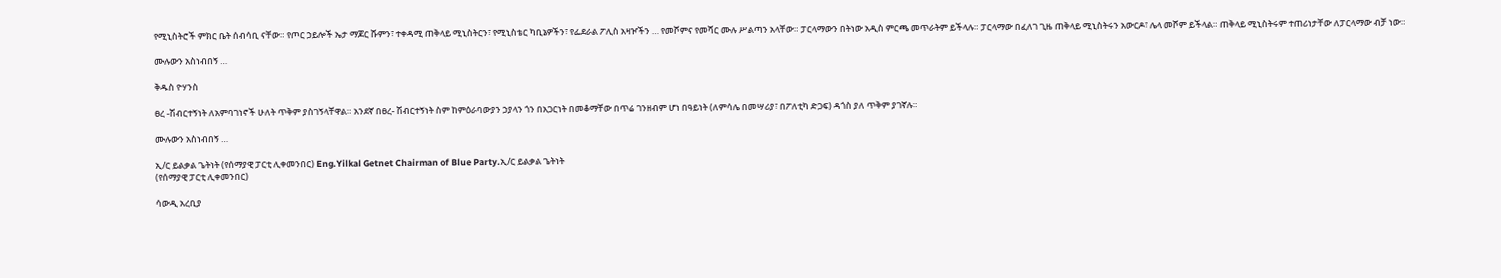የሚኒስትሮች ምክር ቤት ሰብሳቢ ናቸው። የጦር ኃይሎች ኤታ ማጆር ሹምን፣ ተቀዳሚ ጠቅላይ ሚኒስትርን፣ የሚኒስቴር ካቢኔዎችን፣ የፌደራል ፖሊስ አዛዦችን … የመሾምና የመሻር ሙሉ ሥልጣን አላቸው። ፓርላማውን በትነው አዲስ ምርጫ መጥራትም ይችላሉ። ፓርላማው በፈለገ ጊዜ ጠቅላይ ሚኒስትሩን አውርዶ፣ ሌላ መሾም ይችላል። ጠቅላይ ሚኒስትሩም ተጠሪነታቸው ለፓርላማው ብቻ ነው።

ሙሉውን አስነብበኝ …

ቅዱስ ዮሃንስ

ፀረ -ሽብርተኝነት ለአምባገነኖች ሁለት ጥቅም ያስገኝላቸዋል። አንደኛ በፀረ- ሽብርተኝነት ስም ከምዕራባውያን ኃያላን ጎን በአጋርነት በመቆማቸው በጥሬ ገንዘብም ሆነ በዓይነት (ለምሳሌ በመሣሪያ፣ በፖለቲካ ድጋፍ) ዳጎስ ያለ ጥቅም ያገኛሉ።

ሙሉውን አስነብበኝ …

ኢ/ር ይልቃል ጌትነት (የሰማያዊ ፓርቲ ሊቀመንበር) Eng.Yilkal Getnet Chairman of Blue Party.ኢ/ር ይልቃል ጌትነት
(የሰማያዊ ፓርቲ ሊቀመንበር)

ሳውዲ አረቢያ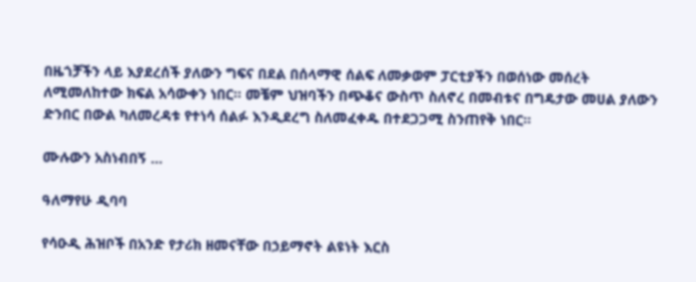በዜጎቻችን ላይ እያደረሰች ያለውን ግፍና በደል በሰላማዊ ሰልፍ ለመቃወም ፓርቲያችን በወሰነው መሰረት ለሚመለከተው ክፍል አሳውቀን ነበር። መቼም ህዝባችን በጭቆና ውስጥ ስለኖረ በመብቱና በግዴታው መሀል ያለውን ድንበር በውል ካለመረዳቱ የተነሳ ሰልፉ እንዲደረግ ስለመፈቀዱ በተደጋጋሚ ስንጠየቅ ነበር።

ሙሉውን አስነብበኝ …

ዓለማየሁ ዲባባ

የሳዑዲ ሕዝቦች በአንድ የታሪክ ዘመናቸው በኃይማኖት ልዩነት እርስ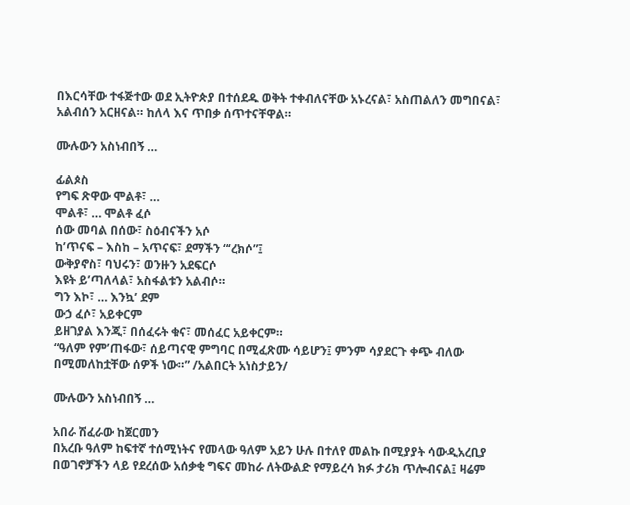በእርሳቸው ተፋጅተው ወደ ኢትዮጵያ በተሰደዱ ወቅት ተቀብለናቸው አኑረናል፣ አስጠልለን መግበናል፣ አልብሰን አርዘናል። ከለላ እና ጥበቃ ሰጥተናቸዋል።

ሙሉውን አስነብበኝ …

ፊልጶስ
የግፍ ጽዋው ሞልቶ፣ …
ሞልቶ፣ … ሞልቶ ፈሶ
ሰው መባል በሰው፣ ስዕብናችን አሶ
ከ’ጥናፍ – እስከ – አጥናፍ፣ ደማችን “‘ረክሶ”፤
ውቅያኖስ፣ ባህሩን፣ ወንዙን አደፍርሶ
እዩት ይ’ጣለላል፣ አስፋልቱን አልብሶ።
ግን እኮ፣ … እንኳ’ ደም
ውኃ ፈሶ፣ አይቀርም
ይዘገያል እንጂ፣ በሰፈሩት ቁና፣ መሰፈር አይቀርም።
“ዓለም የም’ጠፋው፣ ሰይጣናዊ ምግባር በሚፈጽሙ ሳይሆን፤ ምንም ሳያደርጉ ቀጭ ብለው በሚመለከቷቸው ሰዎች ነው።” /አልበርት አነስታይን/

ሙሉውን አስነብበኝ …

አበራ ሽፈራው ከጀርመን
በአረቡ ዓለም ከፍተኛ ተሰሚነትና የመላው ዓለም አይን ሁሉ በተለየ መልኩ በሚያያት ሳውዲአረቢያ በወገኖቻችን ላይ የደረሰው አሰቃቂ ግፍና መከራ ለትውልድ የማይረሳ ክፉ ታሪክ ጥሎብናል፤ ዛሬም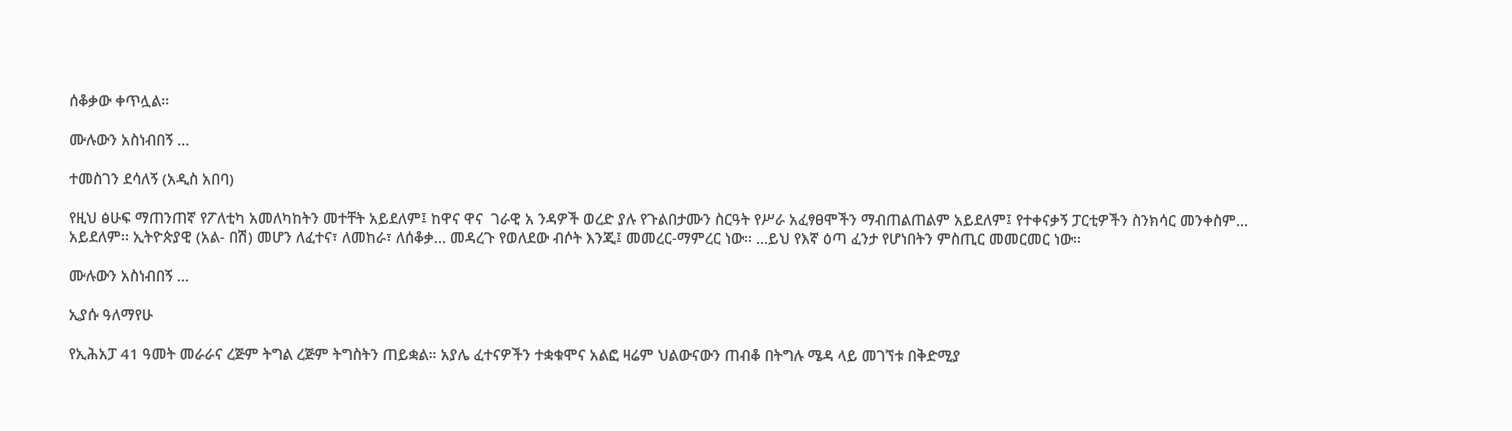ሰቆቃው ቀጥሏል።

ሙሉውን አስነብበኝ …

ተመስገን ደሳለኝ (አዲስ አበባ)

የዚህ ፅሁፍ ማጠንጠኛ የፖለቲካ አመለካከትን መተቸት አይደለም፤ ከዋና ዋና  ገራዊ አ ንዳዎች ወረድ ያሉ የጉልበታሙን ስርዓት የሥራ አፈፃፀሞችን ማብጠልጠልም አይደለም፤ የተቀናቃኝ ፓርቲዎችን ስንክሳር መንቀስም… አይደለም፡፡ ኢትዮጵያዊ (አል- በሽ) መሆን ለፈተና፣ ለመከራ፣ ለሰቆቃ… መዳረጉ የወለደው ብሶት እንጂ፤ መመረር-ማምረር ነው፡፡ …ይህ የእኛ ዕጣ ፈንታ የሆነበትን ምስጢር መመርመር ነው፡፡

ሙሉውን አስነብበኝ …

ኢያሱ ዓለማየሁ

የኢሕአፓ 41 ዓመት መራራና ረጅም ትግል ረጅም ትግስትን ጠይቋል። አያሌ ፈተናዎችን ተቋቁሞና አልፎ ዛሬም ህልውናውን ጠብቆ በትግሉ ሜዳ ላይ መገኘቱ በቅድሚያ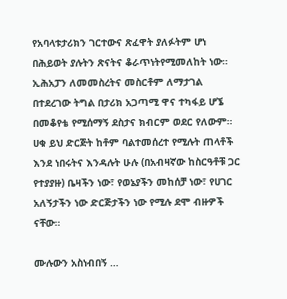የአባላቱታሪክን ገርተውና ጽፈዋት ያለፉትም ሆነ በሕይወት ያሉትን ጽናትና ቆራጥነትየሚመለከት ነው። ኢሕአፓን ለመመስረትና መስርቶም ለማታገል በተደረገው ትግል በታሪክ አጋጣሚ ዋና ተካፋይ ሆኜ በመቆየቴ የሚሰማኝ ደስታና ክብርም ወደር የለውም። ሀቁ ይህ ድርጅት ከቶም ባልተመሰረተ የሚሉት ጠላቶች እንደ ነበሩትና እንዳሉት ሁሉ (በአብዛኛው ከስርዓቶቹ ጋር የተያያዙ) ቤዛችን ነው፣ የወኔያችን መከሰቻ ነው፣ የሀገር አለኝታችን ነው ድርጅታችን ነው የሚሉ ደሞ ብዙዎች ናቸው።

ሙሉውን አስነብበኝ …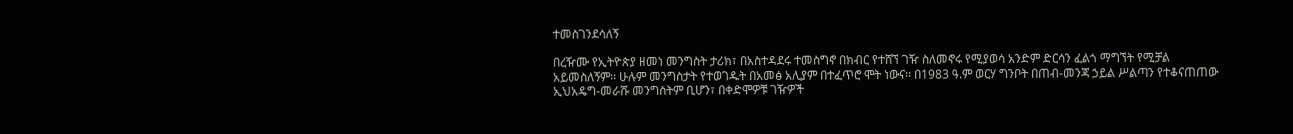ተመስገንደሳለኝ

በረዥሙ የኢትዮጵያ ዘመነ መንግስት ታሪክ፣ በአስተዳደሩ ተመስግኖ በክብር የተሸኘ ገዥ ስለመኖሩ የሚያወሳ አንድም ድርሳን ፈልጎ ማግኘት የሚቻል አይመስለኝም፡፡ ሁሉም መንግስታት የተወገዱት በአመፅ አሊያም በተፈጥሮ ሞት ነውና፡፡ በ1983 ዓ.ም ወርሃ ግንቦት በጠብ-መንጃ ኃይል ሥልጣን የተቆናጠጠው ኢህአዴግ-መራሹ መንግስትም ቢሆን፣ በቀድሞዎቹ ገዥዎች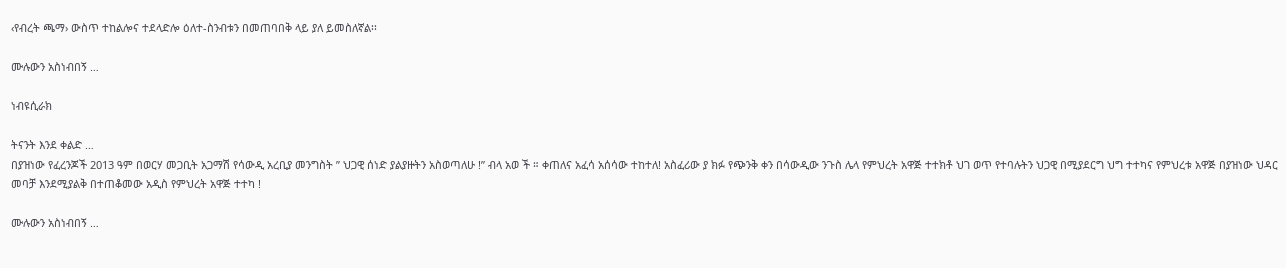‹የብረት ጫማ› ውስጥ ተከልሎና ተደላድሎ ዕለተ-ስንብቱን በመጠባበቅ ላይ ያለ ይመስለኛል፡፡

ሙሉውን አስነብበኝ …

ነብዩሲራክ

ትናንት እንደ ቀልድ …
በያዝነው የፈረንጆች 2013 ዓም በወርሃ መጋቢት አጋማሽ የሳውዲ አረቢያ መንግስት ” ህጋዊ ሰነድ ያልያዙትን አስወጣለሁ !” ብላ አወ ች ። ቀጠለና አፈሳ አሰሳው ተከተለ! አስፈሪው ያ ክፉ የጭንቅ ቀን በሳውዲው ንጉስ ሌላ የምህረት አዋጅ ተተክቶ ህገ ወጥ የተባሉትን ህጋዊ በሚያደርግ ህግ ተተካና የምህረቱ አዋጅ በያዝነው ህዳር መባቻ እንደሚያልቅ በተጠቆመው አዲስ የምህረት አዋጅ ተተካ !

ሙሉውን አስነብበኝ …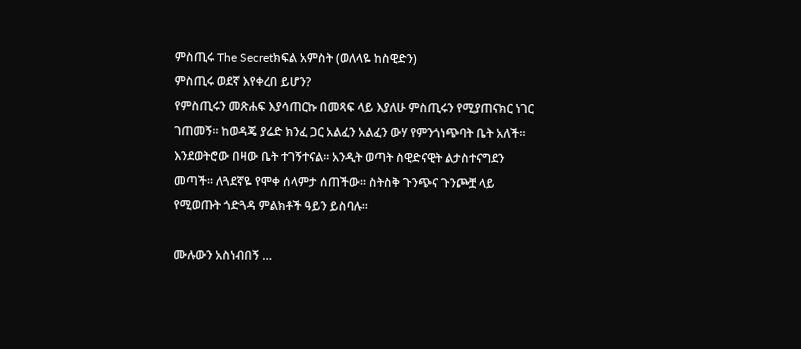ምስጢሩ The Secretክፍል አምስት (ወለላዬ ከስዊድን)
ምስጢሩ ወደኛ እየቀረበ ይሆን?
የምስጢሩን መጽሐፍ እያሳጠርኩ በመጻፍ ላይ እያለሁ ምስጢሩን የሚያጠናክር ነገር ገጠመኝ። ከወዳጄ ያሬድ ክንፈ ጋር አልፈን አልፈን ውሃ የምንጎነጭባት ቤት አለች። እንደወትሮው በዛው ቤት ተገኝተናል። አንዲት ወጣት ስዊድናዊት ልታስተናግደን መጣች። ለጓደኛዬ የሞቀ ሰላምታ ሰጠችው። ስትስቅ ጉንጭና ጉንጮቿ ላይ የሚወጡት ጎድጓዳ ምልክቶች ዓይን ይስባሉ።

ሙሉውን አስነብበኝ …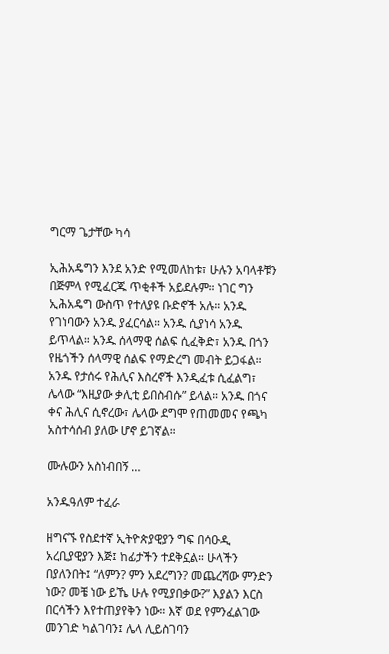ግርማ ጌታቸው ካሳ

ኢሕአዴግን እንደ አንድ የሚመለከቱ፣ ሁሉን አባላቶቹን በጅምላ የሚፈርጁ ጥቂቶች አይደሉም። ነገር ግን ኢሕአዴግ ውስጥ የተለያዩ ቡድኖች አሉ። አንዱ የገነባውን አንዱ ያፈርሳል። አንዱ ሲያነሳ አንዱ ይጥላል። አንዱ ሰላማዊ ሰልፍ ሲፈቅድ፣ አንዱ በጎን የዜጎችን ሰላማዊ ሰልፍ የማድረግ መብት ይጋፋል። አንዱ የታሰሩ የሕሊና እስረኖች እንዲፈቱ ሲፈልግ፣ ሌላው “እዚያው ቃሊቲ ይበስብሱ” ይላል። አንዱ በጎና ቀና ሕሊና ሲኖረው፣ ሌላው ደግሞ የጠመመና የጫካ አስተሳሰብ ያለው ሆኖ ይገኛል።

ሙሉውን አስነብበኝ …

አንዱዓለም ተፈራ

ዘግናኙ የስደተኛ ኢትዮጵያዊያን ግፍ በሳዑዲ አረቢያዊያን እጅ፤ ከፊታችን ተደቅኗል። ሁላችን በያለንበት፤ “ለምን? ምን አደረግን? መጨረሻው ምንድን ነው? መቼ ነው ይኼ ሁሉ የሚያበቃው?” እያልን እርስ በርሳችን እየተጠያየቅን ነው። እኛ ወደ የምንፈልገው መንገድ ካልገባን፤ ሌላ ሊይስገባን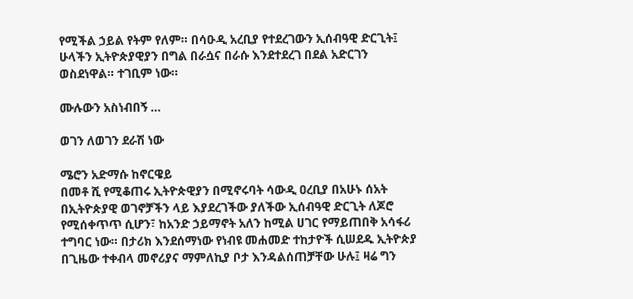የሚችል ኃይል የትም የለም። በሳዑዲ አረቢያ የተደረገውን ኢሰብዓዊ ድርጊት፤ ሁላችን ኢትዮጵያዊያን በግል በራሷና በራሱ እንደተደረገ በደል አድርገን ወስደነዋል። ተገቢም ነው።

ሙሉውን አስነብበኝ …

ወገን ለወገን ደራሽ ነው

ሜሮን አድማሱ ከኖርዌይ
በመቶ ሺ የሚቆጠሩ ኢትዮጵዊያን በሚኖሩባት ሳውዲ ዐረቢያ በአሁኑ ሰአት በኢትዮጵያዊ ወገኖቻችን ላይ እያደረገችው ያለችው ኢሰብዓዊ ድርጊት ለጆሮ የሚሰቀጥጥ ሲሆን፣ ከአንድ ኃይማኖት አለን ከሚል ሀገር የማይጠበቅ አሳፋሪ ተግባር ነው። በታሪክ እንደሰማነው የነብዩ መሐመድ ተከታዮች ሲሠደዱ ኢትዮጵያ በጊዜው ተቀብላ መኖሪያና ማምለኪያ ቦታ እንዳልሰጠቻቸው ሁሉ፤ ዛሬ ግን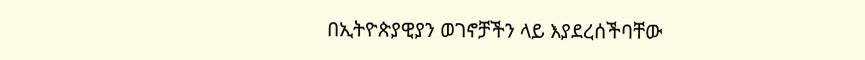በኢትዮጵያዊያን ወገኖቻችን ላይ እያደረሰችባቸው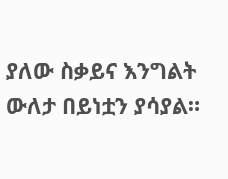ያለው ስቃይና እንግልት ውለታ በይነቷን ያሳያል።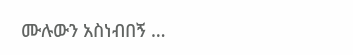ሙሉውን አስነብበኝ …